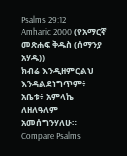Psalms 29:12
Amharic 2000 (የአማርኛ መጽሐፍ ቅዱስ (ሰማንያ አሃዱ))
ክብሬ እንዲዘምርልህ እንዳልደነግጥም፥ አቤቱ፥ አምላኬ ለዘለዓለም አመሰግንሃለሁ።
Compare Psalms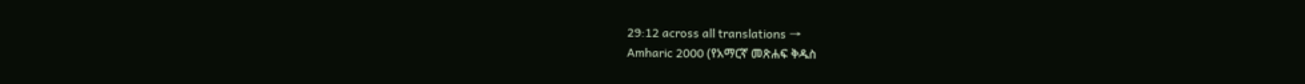29:12 across all translations →
Amharic 2000 (የአማርኛ መጽሐፍ ቅዱስ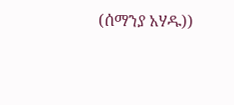(ሰማንያ አሃዱ))